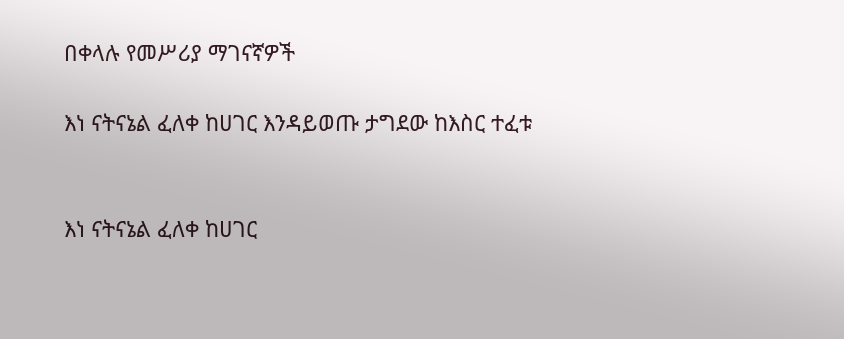በቀላሉ የመሥሪያ ማገናኛዎች

እነ ናትናኔል ፈለቀ ከሀገር እንዳይወጡ ታግደው ከእስር ተፈቱ


እነ ናትናኔል ፈለቀ ከሀገር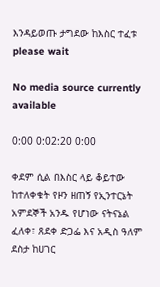እንዳይወጡ ታግደው ከእስር ተፈቱ
please wait

No media source currently available

0:00 0:02:20 0:00

ቀደም ሲል በእስር ላይ ቆይተው ከተለቀቁት የዞን ዘጠኝ የኢንተርኔት አምደኞች አንዱ የሆነው ናትናኔል ፈለቀ፣ ጸደቀ ድጋፌ እና አዲስ ዓለም ደስታ ከሀገር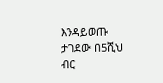እንዳይወጡ ታገደው በ5ሺህ ብር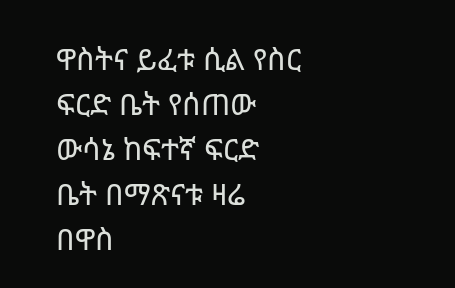ዋስትና ይፈቱ ሲል የስር ፍርድ ቤት የሰጠው ውሳኔ ከፍተኛ ፍርድ ቤት በማጽናቱ ዛሬ በዋስ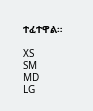ተፈተዋል።

XS
SM
MD
LG